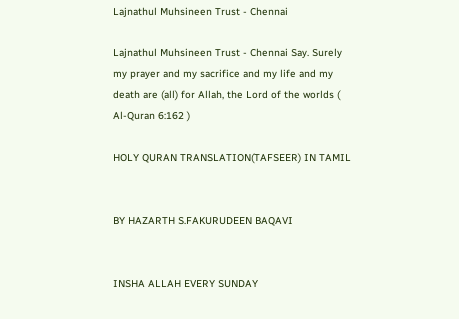Lajnathul Muhsineen Trust - Chennai

Lajnathul Muhsineen Trust - Chennai Say. Surely my prayer and my sacrifice and my life and my death are (all) for Allah, the Lord of the worlds ( Al-Quran 6:162 )

HOLY QURAN TRANSLATION(TAFSEER) IN TAMIL


BY HAZARTH S.FAKURUDEEN BAQAVI


INSHA ALLAH EVERY SUNDAY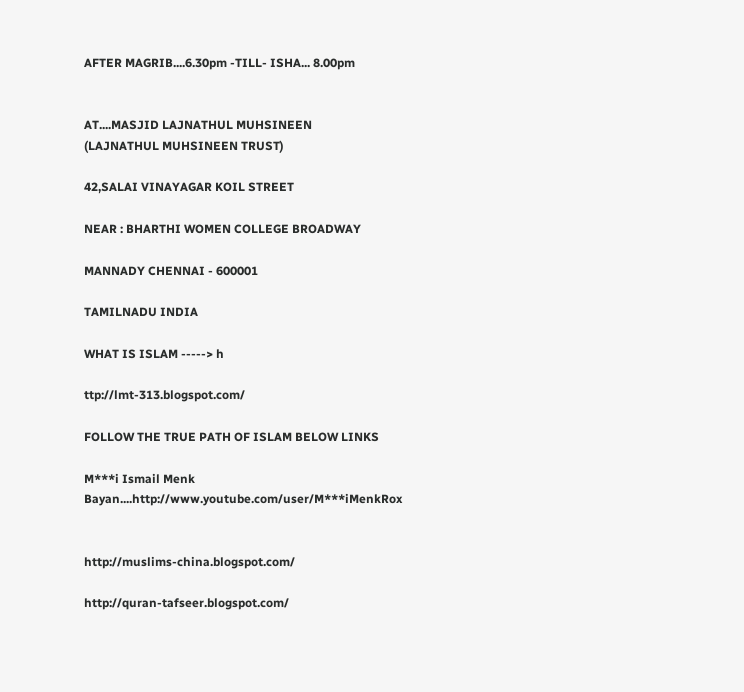AFTER MAGRIB....6.30pm -TILL- ISHA... 8.00pm


AT....MASJID LAJNATHUL MUHSINEEN
(LAJNATHUL MUHSINEEN TRUST)

42,SALAI VINAYAGAR KOIL STREET

NEAR : BHARTHI WOMEN COLLEGE BROADWAY

MANNADY CHENNAI - 600001

TAMILNADU INDIA

WHAT IS ISLAM -----> h

ttp://lmt-313.blogspot.com/

FOLLOW THE TRUE PATH OF ISLAM BELOW LINKS

M***i Ismail Menk Bayan....http://www.youtube.com/user/M***iMenkRox


http://muslims-china.blogspot.com/

http://quran-tafseer.blogspot.com/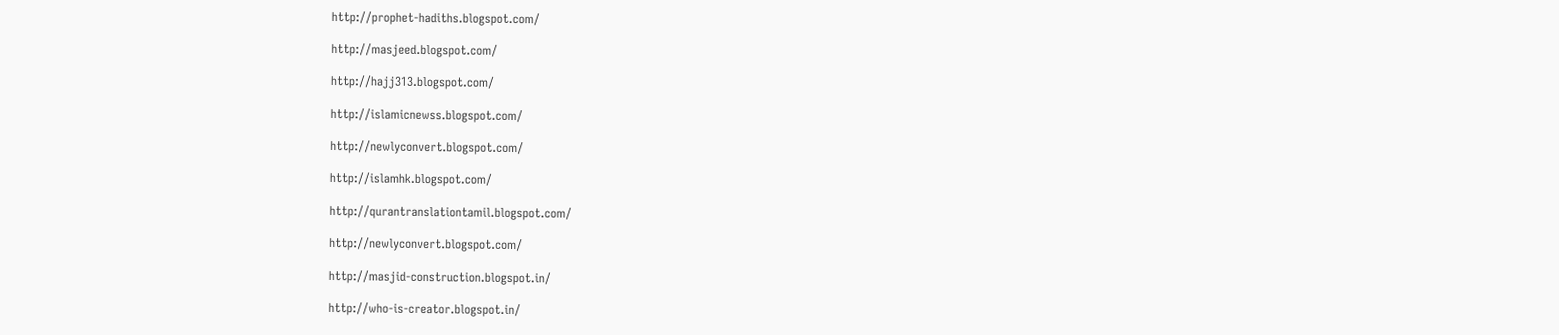http://prophet-hadiths.blogspot.com/

http://masjeed.blogspot.com/

http://hajj313.blogspot.com/

http://islamicnewss.blogspot.com/

http://newlyconvert.blogspot.com/

http://islamhk.blogspot.com/

http://qurantranslationtamil.blogspot.com/

http://newlyconvert.blogspot.com/

http://masjid-construction.blogspot.in/

http://who-is-creator.blogspot.in/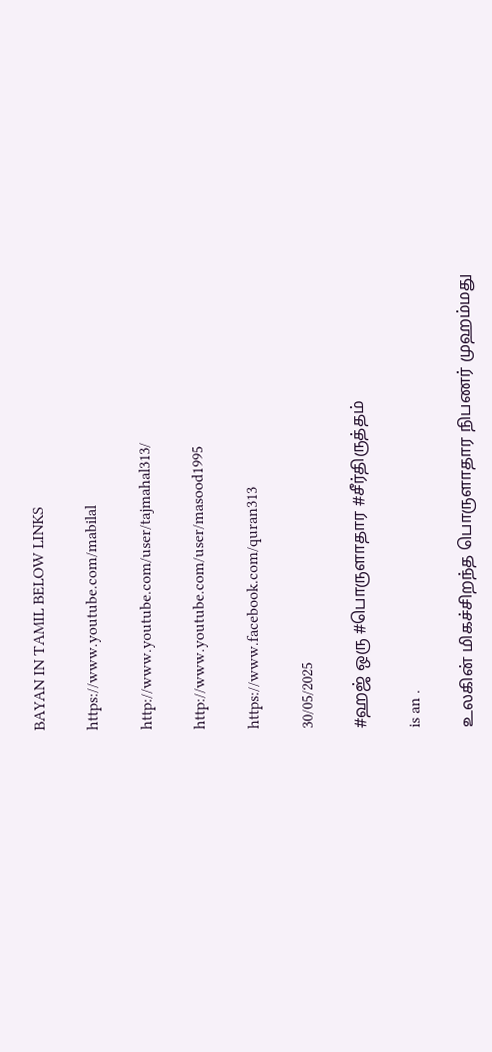BAYAN IN TAMIL BELOW LINKS

https://www.youtube.com/mabilal

http://www.youtube.com/user/tajmahal313/

http://www.youtube.com/user/masood1995

https://www.facebook.com/quran313

30/05/2025

#ஹஜ் ஒரு #பொருளாதார #சீர்திருத்தம்

is an .

உலகின் மிகச்சிறந்த பொருளாதார நிபணர் முஹம்மது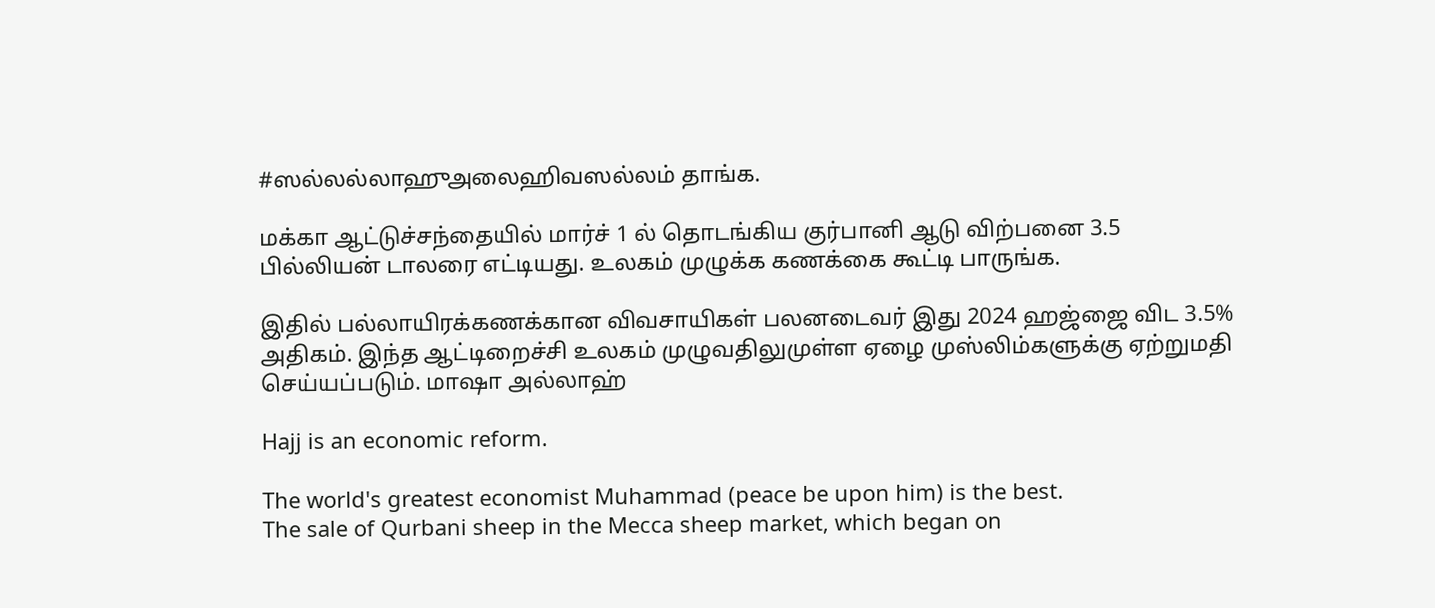#ஸல்லல்லாஹுஅலைஹிவஸல்லம் தாங்க.

மக்கா ஆட்டுச்சந்தையில் மார்ச் 1 ல் தொடங்கிய குர்பானி ஆடு விற்பனை 3.5 பில்லியன் டாலரை எட்டியது. உலகம் முழுக்க கணக்கை கூட்டி பாருங்க.

இதில் பல்லாயிரக்கணக்கான விவசாயிகள் பலனடைவர் இது 2024 ஹஜ்ஜை விட 3.5% அதிகம். இந்த ஆட்டிறைச்சி உலகம் முழுவதிலுமுள்ள ஏழை முஸ்லிம்களுக்கு ஏற்றுமதி செய்யப்படும். மாஷா அல்லாஹ்

Hajj is an economic reform.

The world's greatest economist Muhammad (peace be upon him) is the best.
The sale of Qurbani sheep in the Mecca sheep market, which began on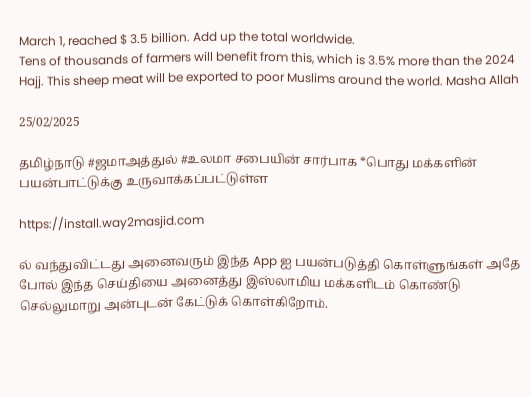March 1, reached $ 3.5 billion. Add up the total worldwide.
Tens of thousands of farmers will benefit from this, which is 3.5% more than the 2024 Hajj. This sheep meat will be exported to poor Muslims around the world. Masha Allah

25/02/2025

தமிழ்நாடு #ஜமாஅத்துல் #உலமா சபையின் சார்பாக *பொது மக்களின் பயன்பாட்டுக்கு உருவாக்கப்பட்டுள்ள

https://install.way2masjid.com

ல் வந்துவிட்டது அனைவரும் இந்த App ஐ பயன்படுத்தி கொள்ளுங்கள் அதே போல் இந்த செய்தியை அனைத்து இஸ்லாமிய மக்களிடம் கொண்டு செல்லுமாறு அன்புடன் கேட்டுக் கொள்கிறோம்.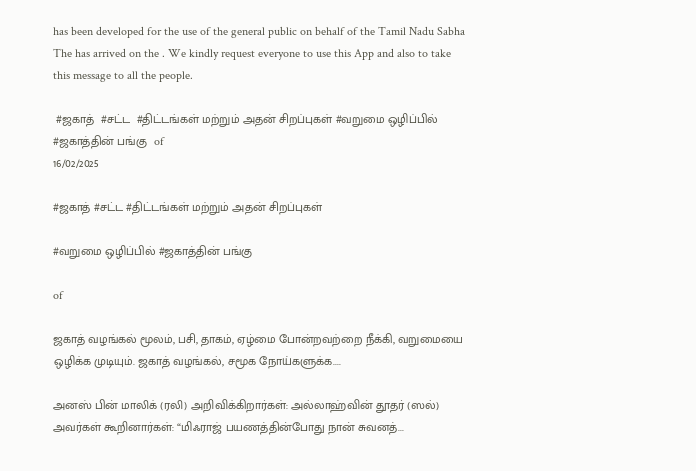has been developed for the use of the general public on behalf of the Tamil Nadu Sabha
The has arrived on the . We kindly request everyone to use this App and also to take this message to all the people.

 #ஜகாத்  #சட்ட  #திட்டங்கள் மற்றும் அதன் சிறப்புகள் #வறுமை ஒழிப்பில்  #ஜகாத்தின் பங்கு  of
16/02/2025

#ஜகாத் #சட்ட #திட்டங்கள் மற்றும் அதன் சிறப்புகள்

#வறுமை ஒழிப்பில் #ஜகாத்தின் பங்கு

of

ஜகாத் வழங்கல் மூலம், பசி, தாகம், ஏழ்மை போன்றவற்றை நீக்கி, வறுமையை ஒழிக்க முடியும். ஜகாத் வழங்கல், சமூக நோய்களுக்க....

அனஸ் பின் மாலிக் (ரலி) அறிவிக்கிறார்கள்: அல்லாஹ்வின் தூதர் (ஸல்) அவர்கள் கூறினார்கள்: “மிஃராஜ் பயணத்தின்போது நான் சுவனத்...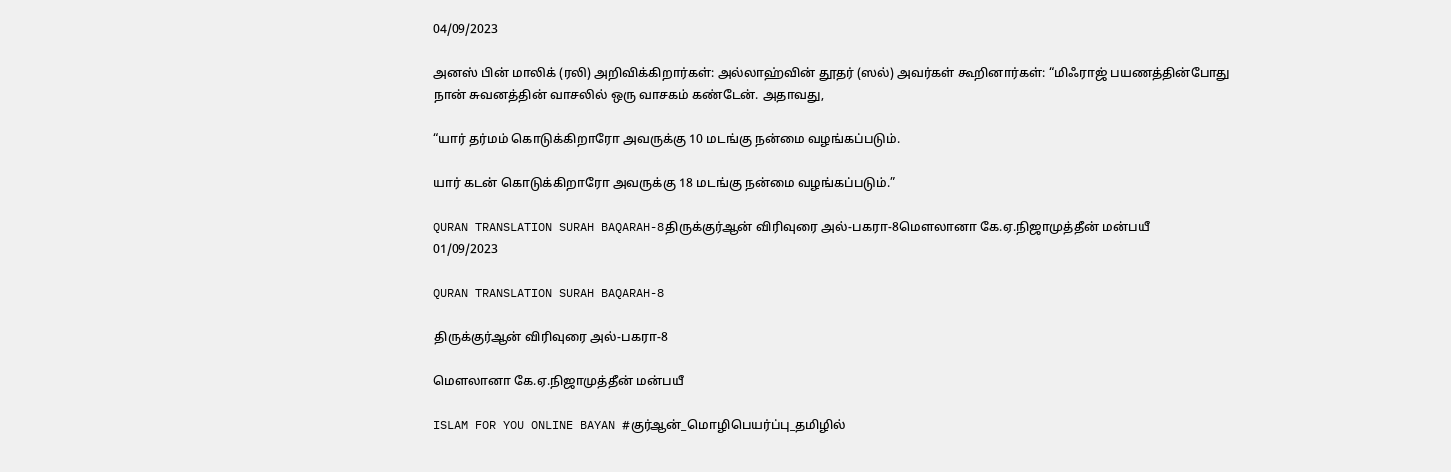04/09/2023

அனஸ் பின் மாலிக் (ரலி) அறிவிக்கிறார்கள்: அல்லாஹ்வின் தூதர் (ஸல்) அவர்கள் கூறினார்கள்: “மிஃராஜ் பயணத்தின்போது நான் சுவனத்தின் வாசலில் ஒரு வாசகம் கண்டேன். அதாவது,

“யார் தர்மம் கொடுக்கிறாரோ அவருக்கு 10 மடங்கு நன்மை வழங்கப்படும்.

யார் கடன் கொடுக்கிறாரோ அவருக்கு 18 மடங்கு நன்மை வழங்கப்படும்.”

QURAN TRANSLATION SURAH BAQARAH-8திருக்குர்ஆன் விரிவுரை அல்-பகரா-8மௌலானா கே.ஏ.நிஜாமுத்தீன் மன்பயீ
01/09/2023

QURAN TRANSLATION SURAH BAQARAH-8

திருக்குர்ஆன் விரிவுரை அல்-பகரா-8

மௌலானா கே.ஏ.நிஜாமுத்தீன் மன்பயீ

ISLAM FOR YOU ONLINE BAYAN #குர்ஆன்_மொழிபெயர்ப்பு_தமிழில்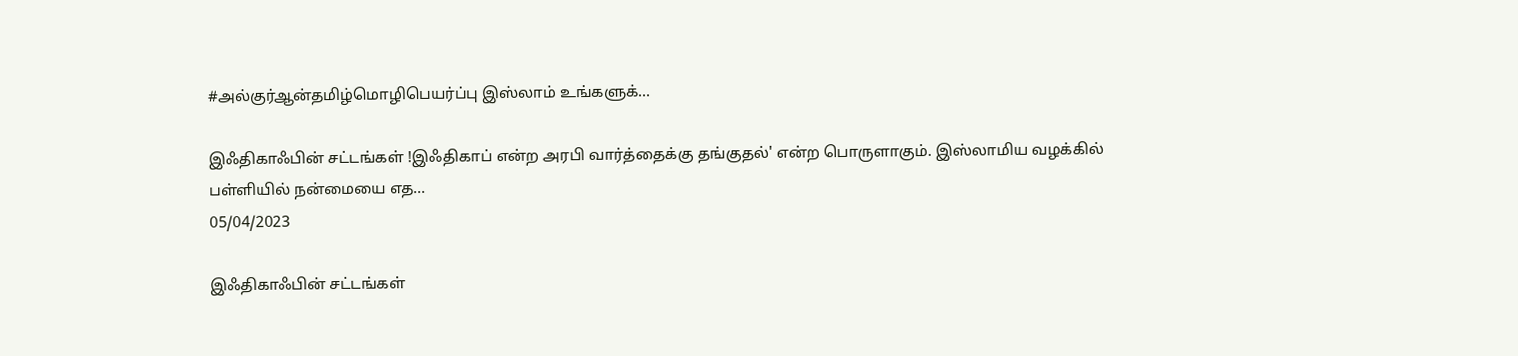#அல்குர்ஆன்தமிழ்மொழிபெயர்ப்பு இஸ்லாம் உங்களுக்...

இஃதிகாஃபின் சட்டங்கள் !இஃதிகாப் என்ற அரபி வார்த்தைக்கு தங்குதல்' என்ற பொருளாகும். இஸ்லாமிய வழக்கில் பள்ளியில் நன்மையை எத...
05/04/2023

இஃதிகாஃபின் சட்டங்கள்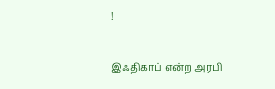!

இஃதிகாப் என்ற அரபி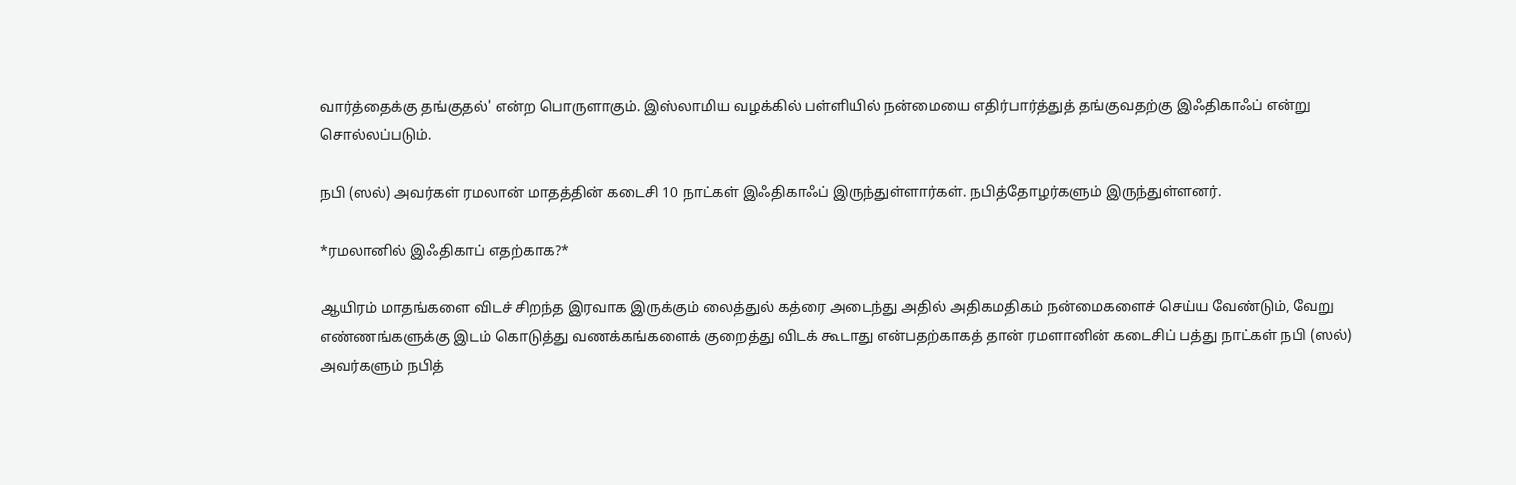வார்த்தைக்கு தங்குதல்' என்ற பொருளாகும். இஸ்லாமிய வழக்கில் பள்ளியில் நன்மையை எதிர்பார்த்துத் தங்குவதற்கு இஃதிகாஃப் என்று சொல்லப்படும்.

நபி (ஸல்) அவர்கள் ரமலான் மாதத்தின் கடைசி 10 நாட்கள் இஃதிகாஃப் இருந்துள்ளார்கள். நபித்தோழர்களும் இருந்துள்ளனர்.

*ரமலானில் இஃதிகாப் எதற்காக?*

ஆயிரம் மாதங்களை விடச் சிறந்த இரவாக இருக்கும் லைத்துல் கத்ரை அடைந்து அதில் அதிகமதிகம் நன்மைகளைச் செய்ய வேண்டும், வேறு எண்ணங்களுக்கு இடம் கொடுத்து வணக்கங்களைக் குறைத்து விடக் கூடாது என்பதற்காகத் தான் ரமளானின் கடைசிப் பத்து நாட்கள் நபி (ஸல்) அவர்களும் நபித்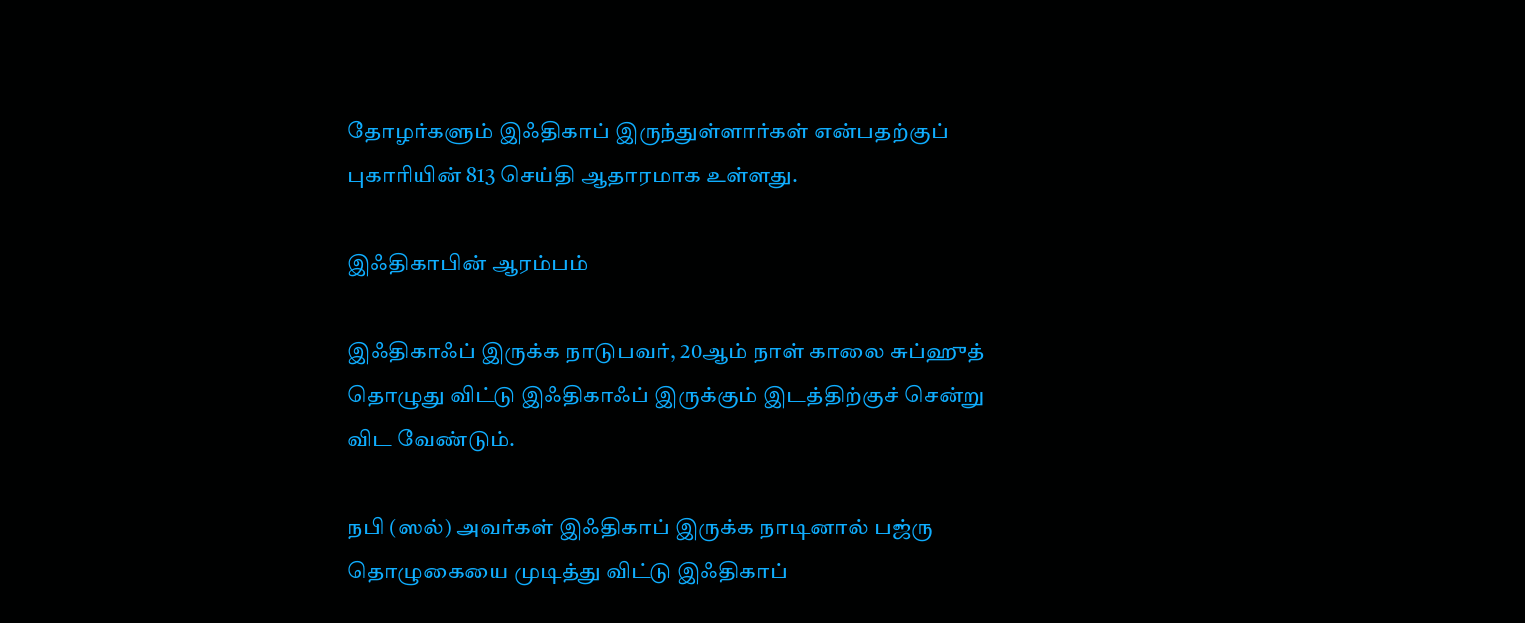தோழர்களும் இஃதிகாப் இருந்துள்ளார்கள் என்பதற்குப் புகாரியின் 813 செய்தி ஆதாரமாக உள்ளது.

இஃதிகாபின் ஆரம்பம்

இஃதிகாஃப் இருக்க நாடுபவர், 20ஆம் நாள் காலை சுப்ஹுத் தொழுது விட்டு இஃதிகாஃப் இருக்கும் இடத்திற்குச் சென்று விட வேண்டும்.

நபி (ஸல்) அவர்கள் இஃதிகாப் இருக்க நாடினால் பஜ்ரு தொழுகையை முடித்து விட்டு இஃதிகாப்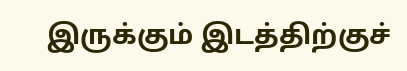இருக்கும் இடத்திற்குச்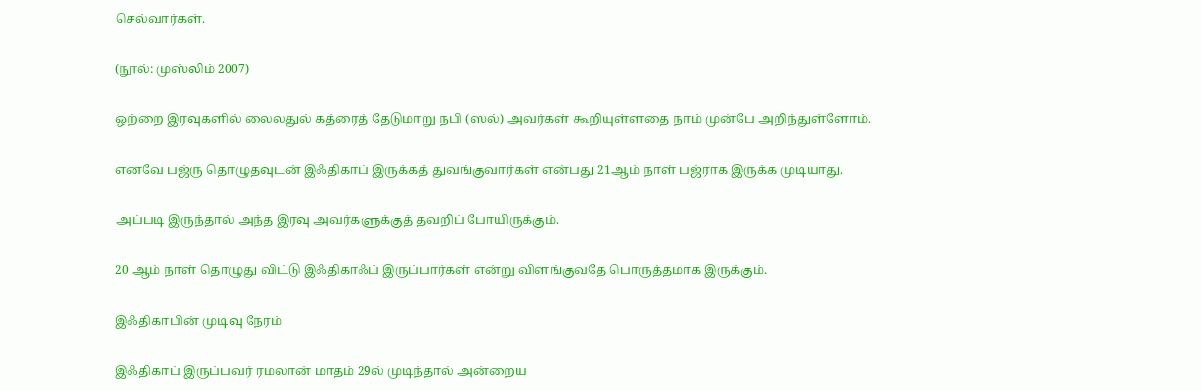செல்வார்கள்.

(நூல்: முஸ்லிம் 2007)

ஒற்றை இரவுகளில் லைலதுல் கத்ரைத் தேடுமாறு நபி (ஸல்) அவர்கள் கூறியுள்ளதை நாம் முன்பே அறிந்துள்ளோம்.

எனவே பஜ்ரு தொழுதவுடன் இஃதிகாப் இருக்கத் துவங்குவார்கள் என்பது 21ஆம் நாள் பஜ்ராக இருக்க முடியாது.

அப்படி இருந்தால் அந்த இரவு அவர்களுக்குத் தவறிப் போயிருக்கும்.

20 ஆம் நாள் தொழுது விட்டு இஃதிகாஃப் இருப்பார்கள் என்று விளங்குவதே பொருத்தமாக இருக்கும்.

இஃதிகாபின் முடிவு நேரம்

இஃதிகாப் இருப்பவர் ரமலான் மாதம் 29ல் முடிந்தால் அன்றைய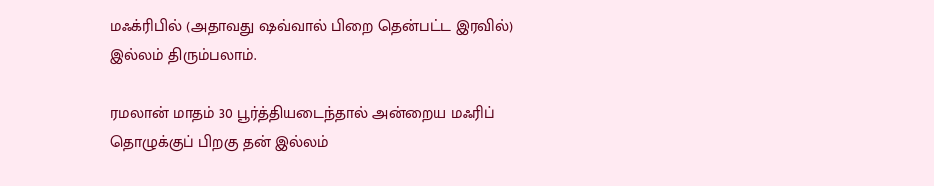மஃக்ரிபில் (அதாவது ஷவ்வால் பிறை தென்பட்ட இரவில்) இல்லம் திரும்பலாம்.

ரமலான் மாதம் 30 பூர்த்தியடைந்தால் அன்றைய மஃரிப் தொழுக்குப் பிறகு தன் இல்லம்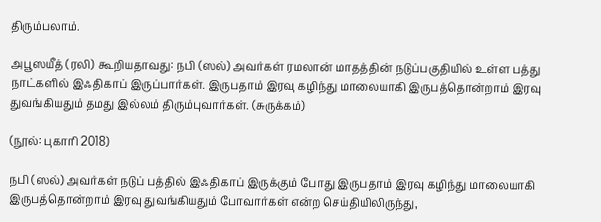திரும்பலாம்.

அபூஸயீத் (ரலி) கூறியதாவது: நபி (ஸல்) அவர்கள் ரமலான் மாதத்தின் நடுப்பகுதியில் உள்ள பத்து நாட்களில் இஃதிகாப் இருப்பார்கள். இருபதாம் இரவு கழிந்து மாலையாகி இருபத்தொன்றாம் இரவு துவங்கியதும் தமது இல்லம் திரும்புவார்கள். (சுருக்கம்)

(நூல்: புகாரி 2018)

நபி (ஸல்) அவர்கள் நடுப் பத்தில் இஃதிகாப் இருக்கும் போது இருபதாம் இரவு கழிந்து மாலையாகி இருபத்தொன்றாம் இரவு துவங்கியதும் போவார்கள் என்ற செய்தியிலிருந்து,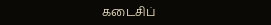கடைசிப்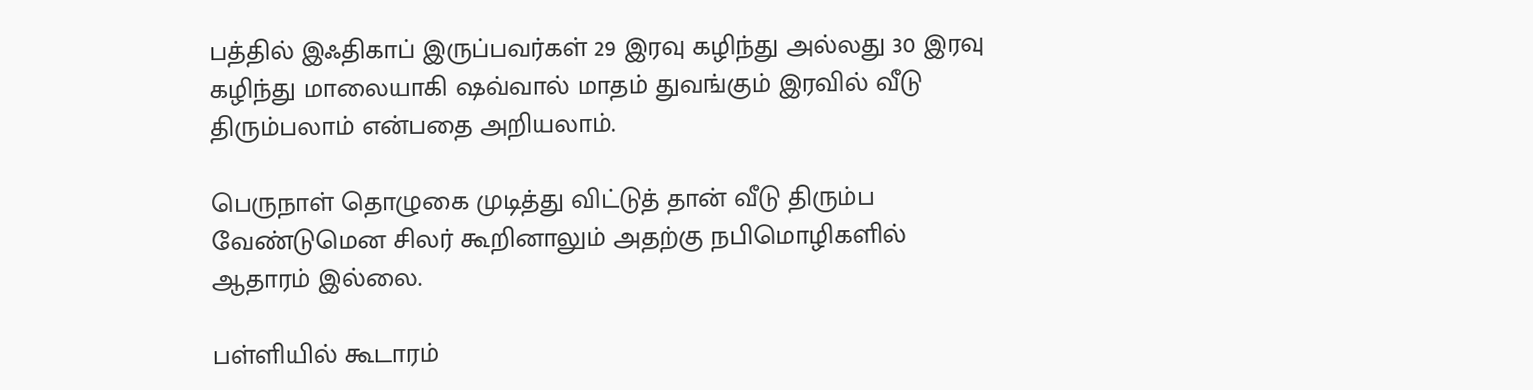பத்தில் இஃதிகாப் இருப்பவர்கள் 29 இரவு கழிந்து அல்லது 30 இரவு கழிந்து மாலையாகி ஷவ்வால் மாதம் துவங்கும் இரவில் வீடு திரும்பலாம் என்பதை அறியலாம்.

பெருநாள் தொழுகை முடித்து விட்டுத் தான் வீடு திரும்ப வேண்டுமென சிலர் கூறினாலும் அதற்கு நபிமொழிகளில் ஆதாரம் இல்லை.

பள்ளியில் கூடாரம்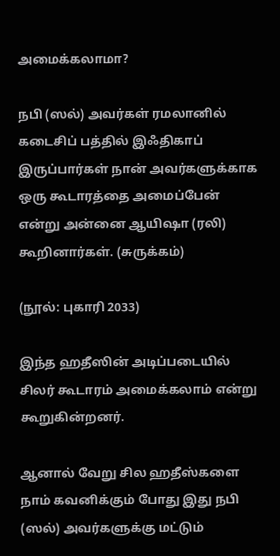அமைக்கலாமா?

நபி (ஸல்) அவர்கள் ரமலானில் கடைசிப் பத்தில் இஃதிகாப் இருப்பார்கள் நான் அவர்களுக்காக ஒரு கூடாரத்தை அமைப்பேன் என்று அன்னை ஆயிஷா (ரலி) கூறினார்கள். (சுருக்கம்)

(நூல்: புகாரி 2033)

இந்த ஹதீஸின் அடிப்படையில் சிலர் கூடாரம் அமைக்கலாம் என்று கூறுகின்றனர்.

ஆனால் வேறு சில ஹதீஸ்களை நாம் கவனிக்கும் போது இது நபி (ஸல்) அவர்களுக்கு மட்டும்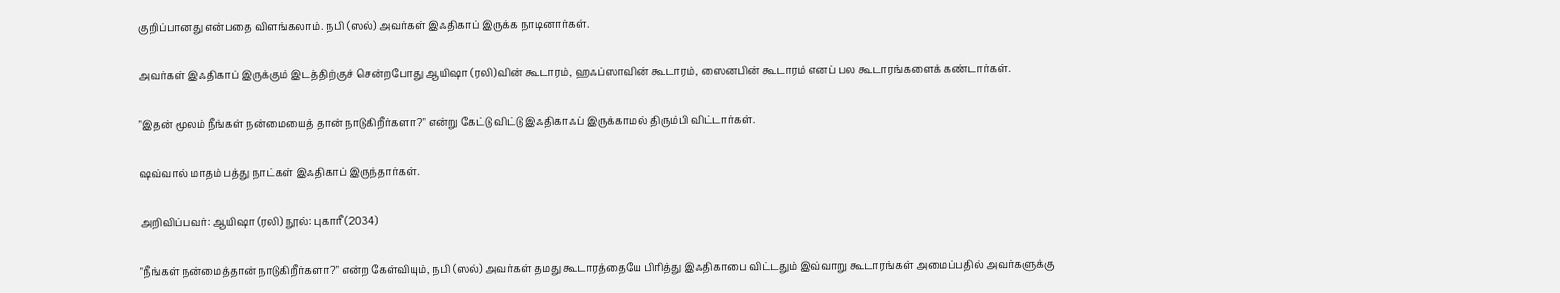குறிப்பானது என்பதை விளங்கலாம். நபி (ஸல்) அவர்கள் இஃதிகாப் இருக்க நாடினார்கள்.

அவர்கள் இஃதிகாப் இருக்கும் இடத்திற்குச் சென்றபோது ஆயிஷா (ரலி)வின் கூடாரம், ஹஃப்ஸாவின் கூடாரம், ஸைனபின் கூடாரம் எனப் பல கூடாரங்களைக் கண்டார்கள்.

"இதன் மூலம் நீங்கள் நன்மையைத் தான் நாடுகிறீர்களா?" என்று கேட்டு விட்டு இஃதிகாஃப் இருக்காமல் திரும்பி விட்டார்கள்.

ஷவ்வால் மாதம் பத்து நாட்கள் இஃதிகாப் இருந்தார்கள்.

அறிவிப்பவர்: ஆயிஷா (ரலி) நூல்: புகாரீ (2034)

"நீங்கள் நன்மைத்தான் நாடுகிறீர்களா?" என்ற கேள்வியும், நபி (ஸல்) அவர்கள் தமது கூடாரத்தையே பிரித்து இஃதிகாபை விட்டதும் இவ்வாறு கூடாரங்கள் அமைப்பதில் அவர்களுக்கு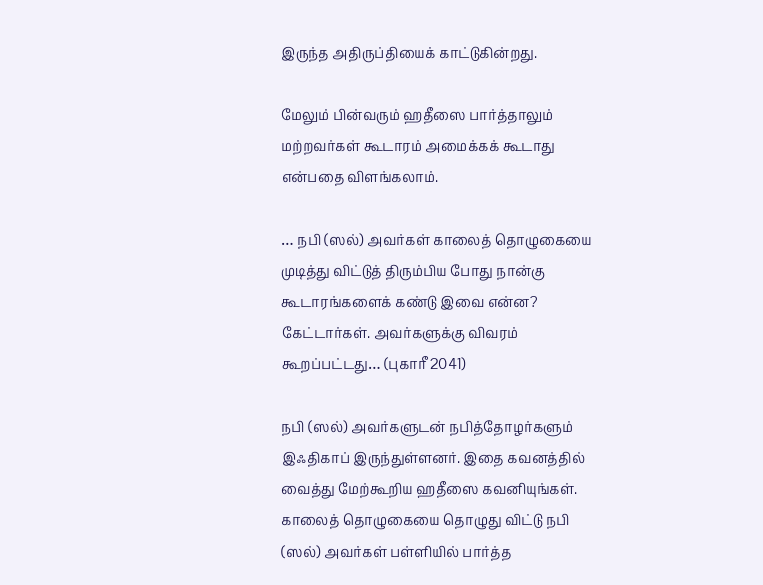இருந்த அதிருப்தியைக் காட்டுகின்றது.

மேலும் பின்வரும் ஹதீஸை பார்த்தாலும் மற்றவர்கள் கூடாரம் அமைக்கக் கூடாது என்பதை விளங்கலாம்.

… நபி (ஸல்) அவர்கள் காலைத் தொழுகையை முடித்து விட்டுத் திரும்பிய போது நான்கு கூடாரங்களைக் கண்டு இவை என்ன? கேட்டார்கள். அவர்களுக்கு விவரம் கூறப்பட்டது… (புகாரீ 2041)

நபி (ஸல்) அவர்களுடன் நபித்தோழர்களும் இஃதிகாப் இருந்துள்ளனர். இதை கவனத்தில் வைத்து மேற்கூறிய ஹதீஸை கவனியுங்கள். காலைத் தொழுகையை தொழுது விட்டு நபி (ஸல்) அவர்கள் பள்ளியில் பார்த்த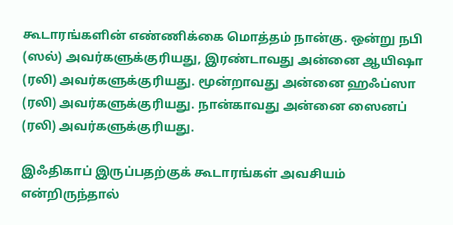கூடாரங்களின் எண்ணிக்கை மொத்தம் நான்கு. ஒன்று நபி (ஸல்) அவர்களுக்குரியது, இரண்டாவது அன்னை ஆயிஷா (ரலி) அவர்களுக்குரியது. மூன்றாவது அன்னை ஹஃப்ஸா (ரலி) அவர்களுக்குரியது. நான்காவது அன்னை ஸைனப் (ரலி) அவர்களுக்குரியது.

இஃதிகாப் இருப்பதற்குக் கூடாரங்கள் அவசியம் என்றிருந்தால்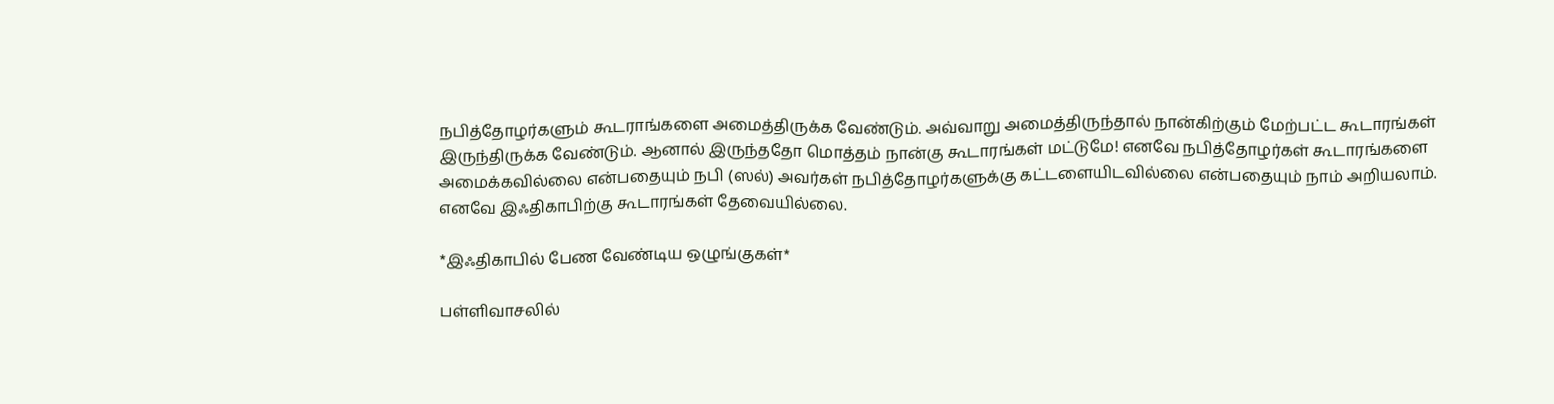நபித்தோழர்களும் கூடராங்களை அமைத்திருக்க வேண்டும். அவ்வாறு அமைத்திருந்தால் நான்கிற்கும் மேற்பட்ட கூடாரங்கள் இருந்திருக்க வேண்டும். ஆனால் இருந்ததோ மொத்தம் நான்கு கூடாரங்கள் மட்டுமே! எனவே நபித்தோழர்கள் கூடாரங்களை அமைக்கவில்லை என்பதையும் நபி (ஸல்) அவர்கள் நபித்தோழர்களுக்கு கட்டளையிடவில்லை என்பதையும் நாம் அறியலாம். எனவே இஃதிகாபிற்கு கூடாரங்கள் தேவையில்லை.

*இஃதிகாபில் பேண வேண்டிய ஒழுங்குகள்*

பள்ளிவாசலில்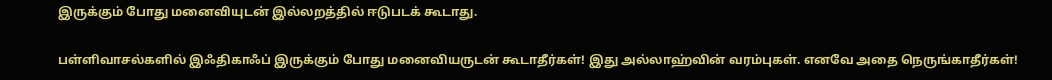இருக்கும் போது மனைவியுடன் இல்லறத்தில் ஈடுபடக் கூடாது.

பள்ளிவாசல்களில் இஃதிகாஃப் இருக்கும் போது மனைவியருடன் கூடாதீர்கள்! இது அல்லாஹ்வின் வரம்புகள். எனவே அதை நெருங்காதீர்கள்!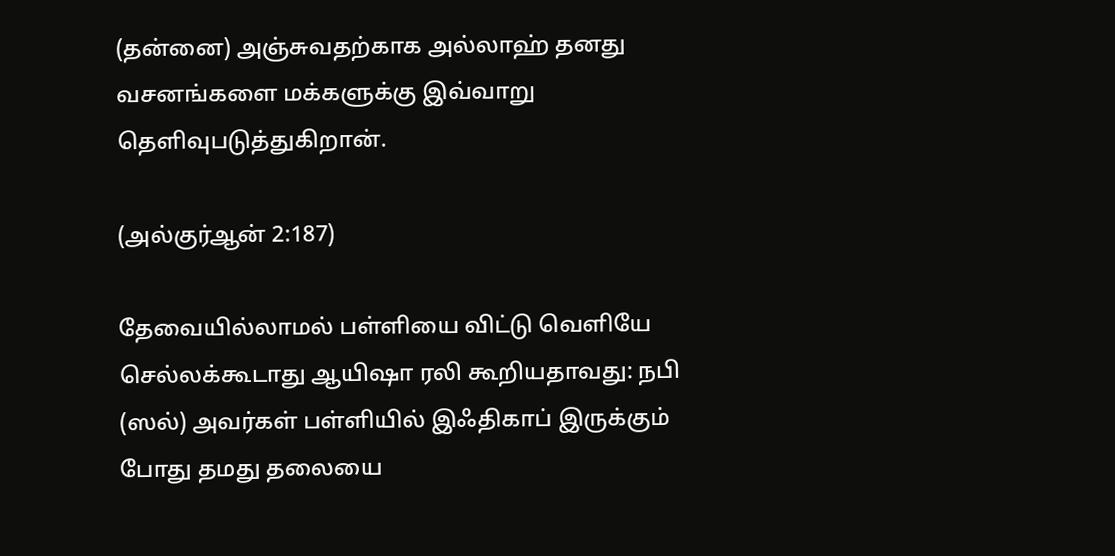(தன்னை) அஞ்சுவதற்காக அல்லாஹ் தனது வசனங்களை மக்களுக்கு இவ்வாறு தெளிவுபடுத்துகிறான்.

(அல்குர்ஆன் 2:187)

தேவையில்லாமல் பள்ளியை விட்டு வெளியே செல்லக்கூடாது ஆயிஷா ரலி கூறியதாவது: நபி (ஸல்) அவர்கள் பள்ளியில் இஃதிகாப் இருக்கும் போது தமது தலையை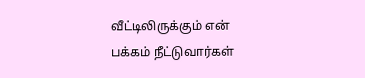வீட்டிலிருக்கும் என் பக்கம் நீட்டுவார்கள்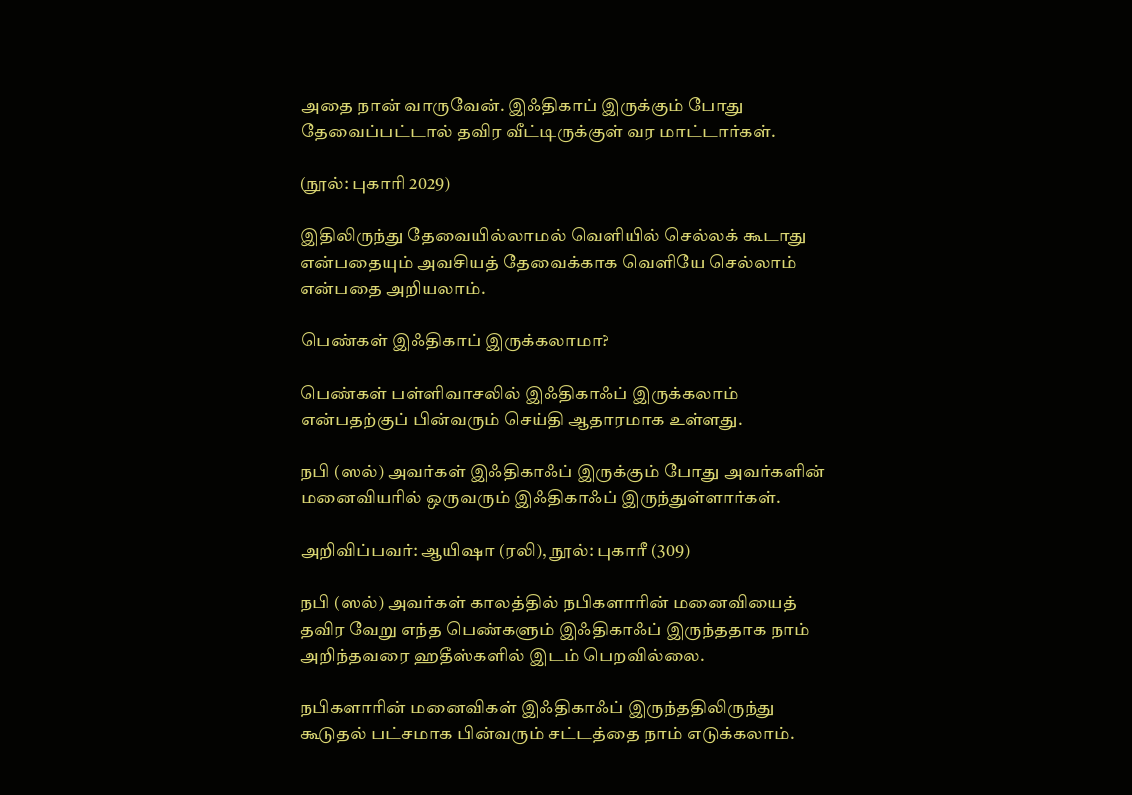அதை நான் வாருவேன். இஃதிகாப் இருக்கும் போது தேவைப்பட்டால் தவிர வீட்டிருக்குள் வர மாட்டார்கள்.

(நூல்: புகாரி 2029)

இதிலிருந்து தேவையில்லாமல் வெளியில் செல்லக் கூடாது என்பதையும் அவசியத் தேவைக்காக வெளியே செல்லாம் என்பதை அறியலாம்.

பெண்கள் இஃதிகாப் இருக்கலாமா?

பெண்கள் பள்ளிவாசலில் இஃதிகாஃப் இருக்கலாம் என்பதற்குப் பின்வரும் செய்தி ஆதாரமாக உள்ளது.

நபி (ஸல்) அவர்கள் இஃதிகாஃப் இருக்கும் போது அவர்களின் மனைவியரில் ஒருவரும் இஃதிகாஃப் இருந்துள்ளார்கள்.

அறிவிப்பவர்: ஆயிஷா (ரலி), நூல்: புகாரீ (309)

நபி (ஸல்) அவர்கள் காலத்தில் நபிகளாரின் மனைவியைத் தவிர வேறு எந்த பெண்களும் இஃதிகாஃப் இருந்ததாக நாம் அறிந்தவரை ஹதீஸ்களில் இடம் பெறவில்லை.

நபிகளாரின் மனைவிகள் இஃதிகாஃப் இருந்ததிலிருந்து கூடுதல் பட்சமாக பின்வரும் சட்டத்தை நாம் எடுக்கலாம்.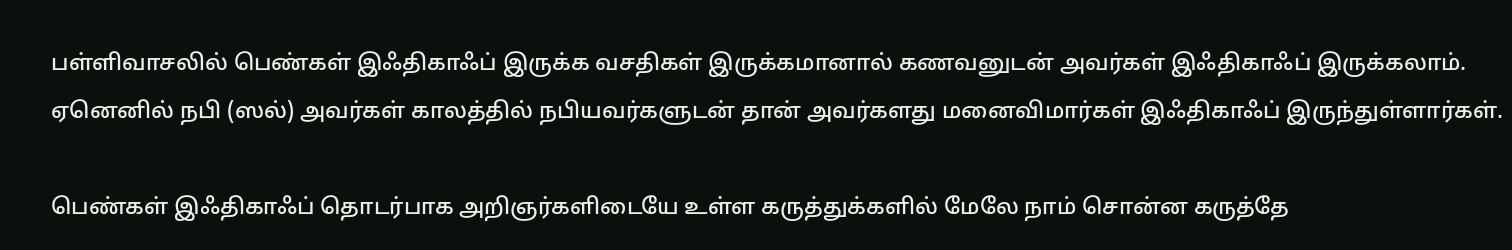பள்ளிவாசலில் பெண்கள் இஃதிகாஃப் இருக்க வசதிகள் இருக்கமானால் கணவனுடன் அவர்கள் இஃதிகாஃப் இருக்கலாம். ஏனெனில் நபி (ஸல்) அவர்கள் காலத்தில் நபியவர்களுடன் தான் அவர்களது மனைவிமார்கள் இஃதிகாஃப் இருந்துள்ளார்கள்.

பெண்கள் இஃதிகாஃப் தொடர்பாக அறிஞர்களிடையே உள்ள கருத்துக்களில் மேலே நாம் சொன்ன கருத்தே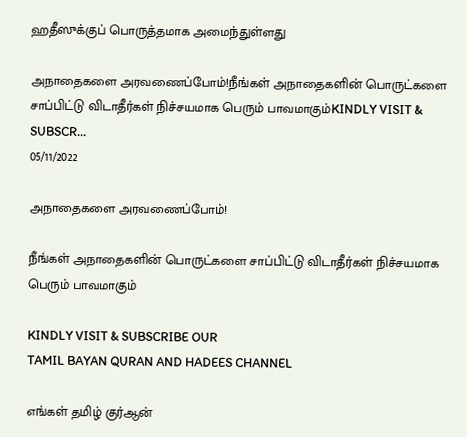ஹதீஸுக்குப் பொருத்தமாக அமைந்துள்ளது

அநாதைகளை அரவணைப்போம்!நீங்கள் அநாதைகளின் பொருட்களை சாப்பிட்டு விடாதீர்கள் நிச்சயமாக பெரும் பாவமாகும்KINDLY VISIT & SUBSCR...
05/11/2022

அநாதைகளை அரவணைப்போம்!

நீங்கள் அநாதைகளின் பொருட்களை சாப்பிட்டு விடாதீர்கள் நிச்சயமாக பெரும் பாவமாகும்

KINDLY VISIT & SUBSCRIBE OUR
TAMIL BAYAN QURAN AND HADEES CHANNEL

எங்கள் தமிழ் குர்ஆன்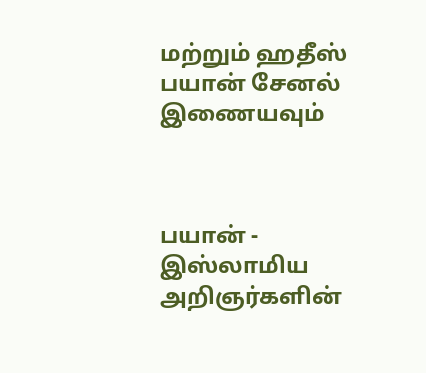மற்றும் ஹதீஸ்
பயான் சேனல் இணையவும்



பயான் - இஸ்லாமிய அறிஞர்களின்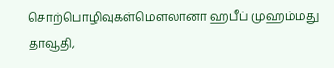சொற்பொழிவுகள்மௌலானா ஹபீப் முஹம்மது தாவூதி,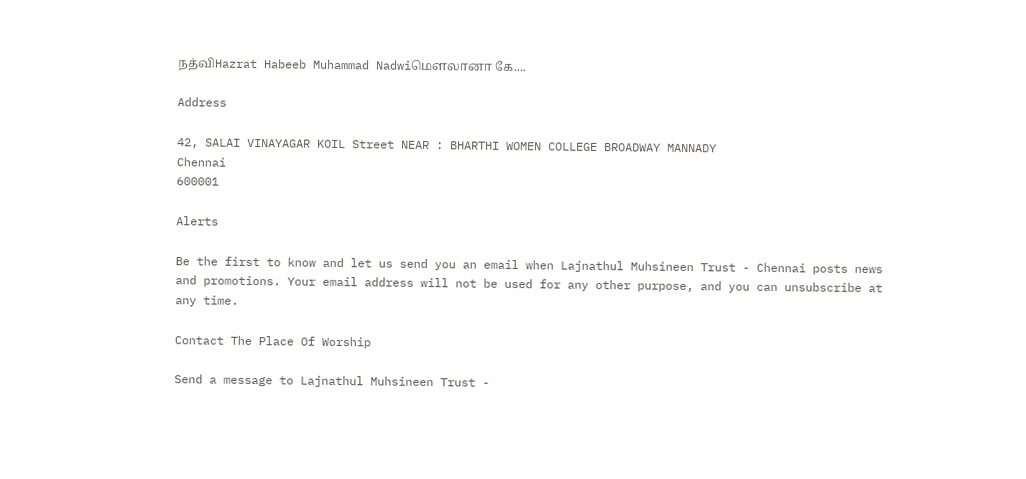நத்விHazrat Habeeb Muhammad Nadwiமௌலானா கே....

Address

42, SALAI VINAYAGAR KOIL Street NEAR : BHARTHI WOMEN COLLEGE BROADWAY MANNADY
Chennai
600001

Alerts

Be the first to know and let us send you an email when Lajnathul Muhsineen Trust - Chennai posts news and promotions. Your email address will not be used for any other purpose, and you can unsubscribe at any time.

Contact The Place Of Worship

Send a message to Lajnathul Muhsineen Trust -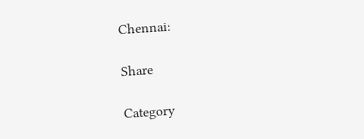Chennai:

Share

Category